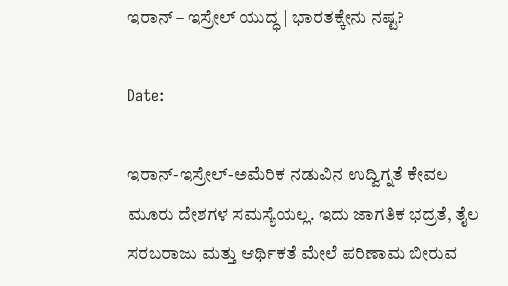ಇರಾನ್ – ಇಸ್ರೇಲ್ ಯುದ್ಧ | ಭಾರತಕ್ಕೇನು ನಷ್ಟ?

Date:

ಇರಾನ್-ಇಸ್ರೇಲ್-ಅಮೆರಿಕ ನಡುವಿನ ಉದ್ವಿಗ್ನತೆ ಕೇವಲ ಮೂರು ದೇಶಗಳ ಸಮಸ್ಯೆಯಲ್ಲ. ಇದು ಜಾಗತಿಕ ಭದ್ರತೆ, ತೈಲ ಸರಬರಾಜು ಮತ್ತು ಆರ್ಥಿಕತೆ ಮೇಲೆ ಪರಿಣಾಮ ಬೀರುವ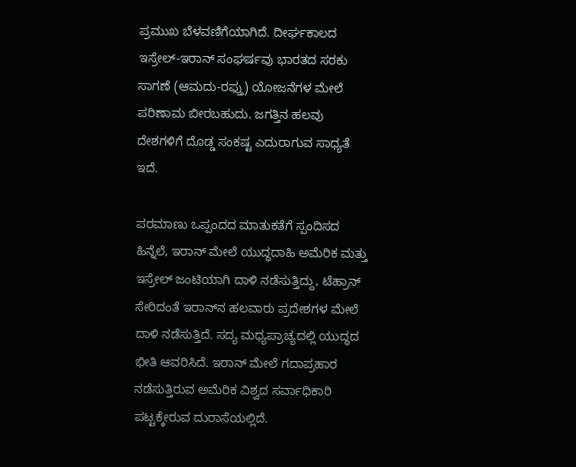ಪ್ರಮುಖ ಬೆಳವಣಿಗೆಯಾಗಿದೆ. ದೀರ್ಘಕಾಲದ ಇಸ್ರೇಲ್-ಇರಾನ್ ಸಂಘರ್ಷವು ಭಾರತದ ಸರಕು ಸಾಗಣೆ (ಆಮದು-ರಫ್ತು) ಯೋಜನೆಗಳ ಮೇಲೆ ಪರಿಣಾಮ ಬೀರಬಹುದು. ಜಗತ್ತಿನ ಹಲವು ದೇಶಗಳಿಗೆ ದೊಡ್ಡ ಸಂಕಷ್ಟ ಎದುರಾಗುವ ಸಾಧ್ಯತೆ ಇದೆ.

ಪರಮಾಣು ಒಪ್ಪಂದದ ಮಾತುಕತೆಗೆ ಸ್ಪಂದಿಸದ ಹಿನ್ನೆಲೆ, ಇರಾನ್ ಮೇಲೆ ಯುದ್ಧದಾಹಿ ಅಮೆರಿಕ ಮತ್ತು ಇಸ್ರೇಲ್ ಜಂಟಿಯಾಗಿ ದಾಳಿ ನಡೆಸುತ್ತಿದ್ದು, ಟೆಹ್ರಾನ್ ಸೇರಿದಂತೆ ಇರಾನ್‌ನ ಹಲವಾರು ಪ್ರದೇಶಗಳ ಮೇಲೆ ದಾಳಿ ನಡೆಸುತ್ತಿದೆ. ಸದ್ಯ ಮಧ್ಯಪ್ರಾಚ್ಯದಲ್ಲಿ ಯುದ್ಧದ ಭೀತಿ ಆವರಿಸಿದೆ. ಇರಾನ್ ಮೇಲೆ ಗದಾಪ್ರಹಾರ ನಡೆಸುತ್ತಿರುವ ಅಮೆರಿಕ ವಿಶ್ವದ ಸರ್ವಾಧಿಕಾರಿ ಪಟ್ಟಕ್ಕೇರುವ ದುರಾಸೆಯಲ್ಲಿದೆ.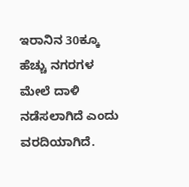ಇರಾನಿನ 30ಕ್ಕೂ ಹೆಚ್ಚು ನಗರಗಳ ಮೇಲೆ ದಾಳಿ ನಡೆಸಲಾಗಿದೆ ಎಂದು ವರದಿಯಾಗಿದೆ.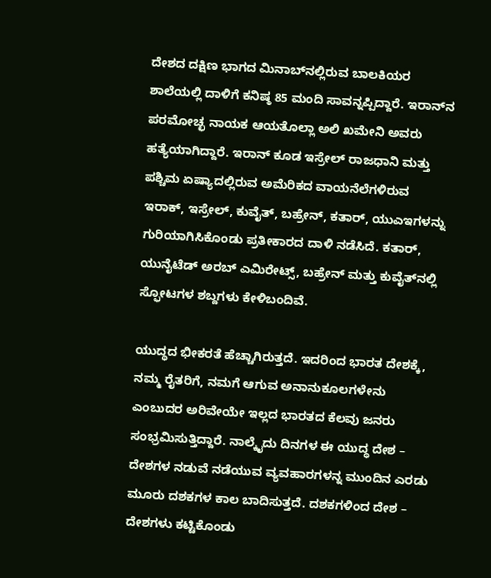ದೇಶದ ದಕ್ಷಿಣ ಭಾಗದ ಮಿನಾಬ್‌ನಲ್ಲಿರುವ ಬಾಲಕಿಯರ ಶಾಲೆಯಲ್ಲಿ ದಾಳಿಗೆ ಕನಿಷ್ಠ 85 ಮಂದಿ ಸಾವನ್ನಪ್ಪಿದ್ದಾರೆ. ಇರಾನ್‌ನ ಪರಮೋಚ್ಛ ನಾಯಕ ಆಯತೊಲ್ಲಾ ಅಲಿ ಖಮೇನಿ ಅವರು ಹತ್ಯೆಯಾಗಿದ್ದಾರೆ. ಇರಾನ್ ಕೂಡ ಇಸ್ರೇಲ್ ರಾಜಧಾನಿ ಮತ್ತು ಪಶ್ಚಿಮ ಏಷ್ಯಾದಲ್ಲಿರುವ ಅಮೆರಿಕದ ವಾಯನೆಲೆಗಳಿರುವ ಇರಾಕ್, ಇಸ್ರೇಲ್, ಕುವೈತ್, ಬಹ್ರೇನ್, ಕತಾರ್, ಯುಎಇಗಳನ್ನು ಗುರಿಯಾಗಿಸಿಕೊಂಡು ಪ್ರತೀಕಾರದ ದಾಳಿ ನಡೆಸಿದೆ. ಕತಾರ್, ಯುನೈಟೆಡ್ ಅರಬ್ ಎಮಿರೇಟ್ಸ್, ಬಹ್ರೇನ್ ಮತ್ತು ಕುವೈತ್‌ನಲ್ಲಿ ಸ್ಫೋಟಗಳ ಶಬ್ದಗಳು ಕೇಳಿಬಂದಿವೆ.

ಯುದ್ಧದ ಭೀಕರತೆ ಹೆಚ್ಚಾಗಿರುತ್ತದೆ. ಇದರಿಂದ ಭಾರತ ದೇಶಕ್ಕೆ, ನಮ್ಮ ರೈತರಿಗೆ, ನಮಗೆ ಆಗುವ ಅನಾನುಕೂಲಗಳೇನು ಎಂಬುದರ ಅರಿವೇಯೇ ಇಲ್ಲದ ಭಾರತದ ಕೆಲವು ಜನರು ಸಂಭ್ರಮಿಸುತ್ತಿದ್ದಾರೆ. ನಾಲ್ಕೈದು ದಿನಗಳ ಈ ಯುದ್ಧ ದೇಶ – ದೇಶಗಳ ನಡುವೆ ನಡೆಯುವ ವ್ಯವಹಾರಗಳನ್ನ ಮುಂದಿನ ಎರಡು ಮೂರು ದಶಕಗಳ ಕಾಲ ಬಾದಿಸುತ್ತದೆ. ದಶಕಗಳಿಂದ ದೇಶ – ದೇಶಗಳು ಕಟ್ಟಿಕೊಂಡು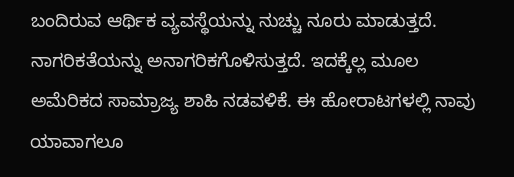ಬಂದಿರುವ ಆರ್ಥಿಕ ವ್ಯವಸ್ಥೆಯನ್ನು ನುಚ್ಚು ನೂರು ಮಾಡುತ್ತದೆ. ನಾಗರಿಕತೆಯನ್ನು ಅನಾಗರಿಕಗೊಳಿಸುತ್ತದೆ. ಇದಕ್ಕೆಲ್ಲ ಮೂಲ ಅಮೆರಿಕದ ಸಾಮ್ರಾಜ್ಯ ಶಾಹಿ ನಡವಳಿಕೆ. ಈ ಹೋರಾಟಗಳಲ್ಲಿ ನಾವು ಯಾವಾಗಲೂ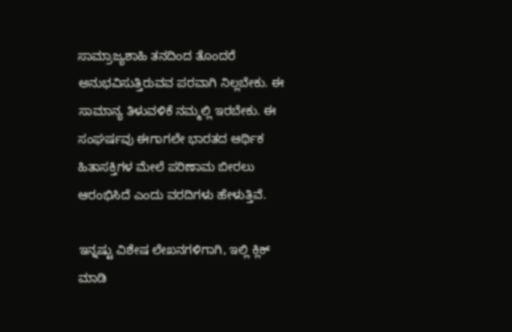ಸಾಮ್ರಾಜ್ಯಶಾಹಿ ತನದಿಂದ ತೊಂದರೆ ಅನುಭವಿಸುತ್ತಿರುವವ ಪರವಾಗಿ ನಿಲ್ಲಬೇಕು. ಈ ಸಾಮಾನ್ಯ ತಿಳುವಳಿಕೆ ನಮ್ಮಲ್ಲಿ ಇರಬೇಕು. ಈ ಸಂಘರ್ಷವು ಈಗಾಗಲೇ ಭಾರತದ ಆರ್ಥಿಕ ಹಿತಾಸಕ್ತಿಗಳ ಮೇಲೆ ಪರಿಣಾಮ ಬೀರಲು ಆರಂಭಿಸಿದೆ ಎಂದು ವರದಿಗಳು ಹೇಳುತ್ತಿವೆ.

ಇನ್ನಷ್ಟು ವಿಶೇಷ ಲೇಖನಗಳಿಗಾಗಿ, ಇಲ್ಲಿ ಕ್ಲಿಕ್ ಮಾಡಿ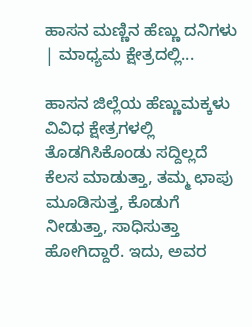ಹಾಸನ ಮಣ್ಣಿನ ಹೆಣ್ಣು ದನಿಗಳು | ಮಾಧ್ಯಮ ಕ್ಷೇತ್ರದಲ್ಲಿ...

ಹಾಸನ ಜಿಲ್ಲೆಯ ಹೆಣ್ಣುಮಕ್ಕಳು ವಿವಿಧ ಕ್ಷೇತ್ರಗಳಲ್ಲಿ ತೊಡಗಿಸಿಕೊಂಡು ಸದ್ದಿಲ್ಲದೆ ಕೆಲಸ ಮಾಡುತ್ತಾ, ತಮ್ಮ ಛಾಪು ಮೂಡಿಸುತ್ತ, ಕೊಡುಗೆ ನೀಡುತ್ತಾ, ಸಾಧಿಸುತ್ತಾ ಹೋಗಿದ್ದಾರೆ. ಇದು, ಅವರ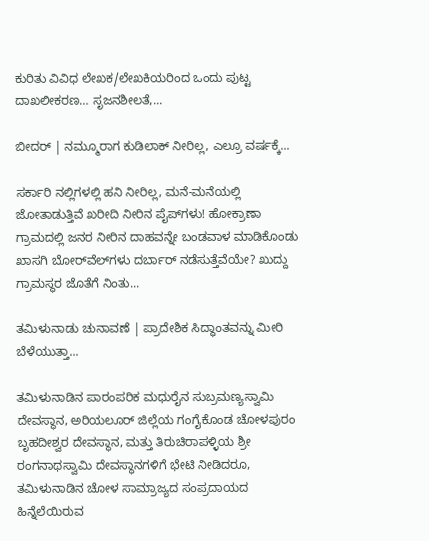ಕುರಿತು ವಿವಿಧ ಲೇಖಕ/ಲೇಖಕಿಯರಿಂದ ಒಂದು ಪುಟ್ಟ ದಾಖಲೀಕರಣ… ಸೃಜನಶೀಲತೆ,...

ಬೀದರ್ | ನಮ್ಮೂರಾಗ ಕುಡಿಲಾಕ್ ನೀರಿಲ್ಲ, ಎಲ್ರೂ ವರ್ಷಕ್ಕೆ...

ಸರ್ಕಾರಿ ನಲ್ಲಿಗಳಲ್ಲಿ ಹನಿ ನೀರಿಲ್ಲ, ಮನೆ-ಮನೆಯಲ್ಲಿ ಜೋತಾಡುತ್ತಿವೆ ಖರೀದಿ ನೀರಿನ ಪೈಪ್‌ಗಳು! ಹೋಕ್ರಾಣಾ ಗ್ರಾಮದಲ್ಲಿ ಜನರ ನೀರಿನ ದಾಹವನ್ನೇ ಬಂಡವಾಳ ಮಾಡಿಕೊಂಡು ಖಾಸಗಿ ಬೋರ್‌ವೆಲ್‌ಗಳು ದರ್ಬಾರ್‌ ನಡೆಸುತ್ತೆವೆಯೇ? ಖುದ್ದು ಗ್ರಾಮಸ್ಥರ ಜೊತೆಗೆ ನಿಂತು...

ತಮಿಳುನಾಡು ಚುನಾವಣೆ | ಪ್ರಾದೇಶಿಕ ಸಿದ್ಧಾಂತವನ್ನು ಮೀರಿ ಬೆಳೆಯುತ್ತಾ...

ತಮಿಳುನಾಡಿನ ಪಾರಂಪರಿಕ ಮಧುರೈನ ಸುಬ್ರಮಣ್ಯಸ್ವಾಮಿ ದೇವಸ್ಥಾನ, ಅರಿಯಲೂರ್ ಜಿಲ್ಲೆಯ ಗಂಗೈಕೊಂಡ ಚೋಳಪುರಂ ಬೃಹದೀಶ್ವರ ದೇವಸ್ಥಾನ, ಮತ್ತು ತಿರುಚಿರಾಪಳ್ಳಿಯ ಶ್ರೀ ರಂಗನಾಥಸ್ವಾಮಿ ದೇವಸ್ಥಾನಗಳಿಗೆ ಭೇಟಿ ನೀಡಿದರೂ, ತಮಿಳುನಾಡಿನ ಚೋಳ ಸಾಮ್ರಾಜ್ಯದ ಸಂಪ್ರದಾಯದ ಹಿನ್ನೆಲೆಯಿರುವ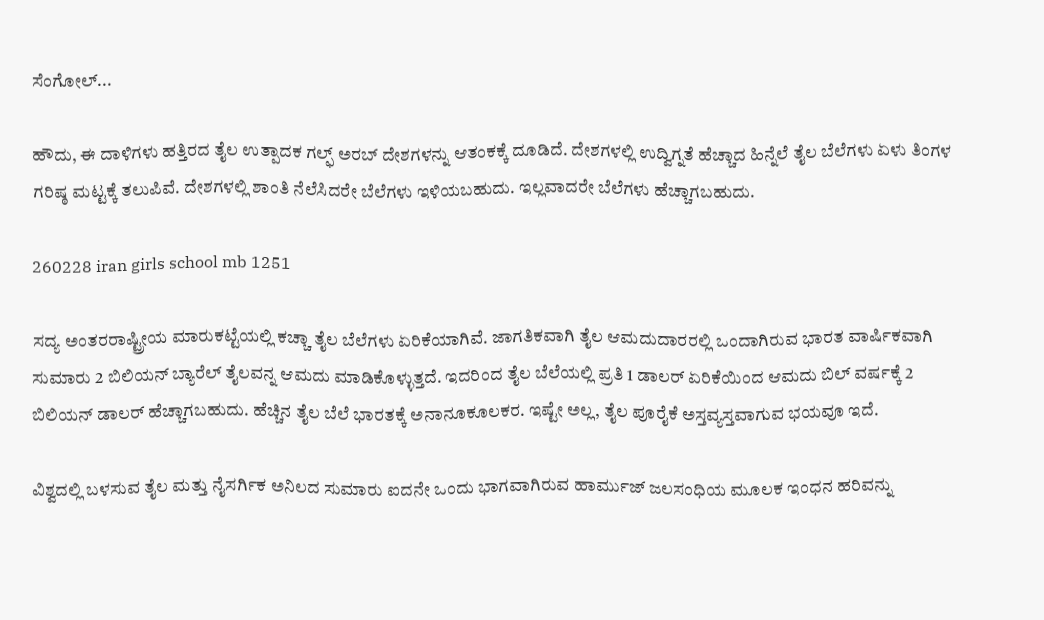ಸೆಂಗೋಲ್...

ಹೌದು, ಈ ದಾಳಿಗಳು ಹತ್ತಿರದ ತೈಲ ಉತ್ಪಾದಕ ಗಲ್ಫ್ ಅರಬ್ ದೇಶಗಳನ್ನು ಆತಂಕಕ್ಕೆ ದೂಡಿದೆ. ದೇಶಗಳಲ್ಲಿ ಉದ್ವಿಗ್ನತೆ ಹೆಚ್ಚಾದ ಹಿನ್ನೆಲೆ ತೈಲ ಬೆಲೆಗಳು ಏಳು ತಿಂಗಳ ಗರಿಷ್ಠ ಮಟ್ಟಕ್ಕೆ ತಲುಪಿವೆ. ದೇಶಗಳಲ್ಲಿ ಶಾಂತಿ ನೆಲೆಸಿದರೇ ಬೆಲೆಗಳು ಇಳಿಯಬಹುದು. ಇಲ್ಲವಾದರೇ ಬೆಲೆಗಳು ಹೆಚ್ಚಾಗಬಹುದು.

260228 iran girls school mb 1251

ಸದ್ಯ ಅಂತರರಾಷ್ಟ್ರೀಯ ಮಾರುಕಟ್ಟೆಯಲ್ಲಿ ಕಚ್ಚಾ ತೈಲ ಬೆಲೆಗಳು ಏರಿಕೆಯಾಗಿವೆ. ಜಾಗತಿಕವಾಗಿ ತೈಲ ಆಮದುದಾರರಲ್ಲಿ ಒಂದಾಗಿರುವ ಭಾರತ ವಾರ್ಷಿಕವಾಗಿ ಸುಮಾರು 2 ಬಿಲಿಯನ್ ಬ್ಯಾರೆಲ್ ತೈಲವನ್ನ ಆಮದು ಮಾಡಿಕೊಳ್ಳುತ್ತದೆ. ಇದರಿಂದ ತೈಲ ಬೆಲೆಯಲ್ಲಿ ಪ್ರತಿ 1 ಡಾಲರ್ ಏರಿಕೆಯಿಂದ ಆಮದು ಬಿಲ್ ವರ್ಷಕ್ಕೆ 2 ಬಿಲಿಯನ್ ಡಾಲರ್ ಹೆಚ್ಚಾಗಬಹುದು. ಹೆಚ್ಚಿನ ತೈಲ ಬೆಲೆ ಭಾರತಕ್ಕೆ ಅನಾನೂಕೂಲಕರ. ಇಷ್ಟೇ ಅಲ್ಲ, ತೈಲ ಪೂರೈಕೆ ಅಸ್ತವ್ಯಸ್ತವಾಗುವ ಭಯವೂ ಇದೆ.

ವಿಶ್ವದಲ್ಲಿ ಬಳಸುವ ತೈಲ ಮತ್ತು ನೈಸರ್ಗಿಕ ಅನಿಲದ ಸುಮಾರು ಐದನೇ ಒಂದು ಭಾಗವಾಗಿರುವ ಹಾರ್ಮುಜ್ ಜಲಸಂಧಿಯ ಮೂಲಕ ಇಂಧನ ಹರಿವನ್ನು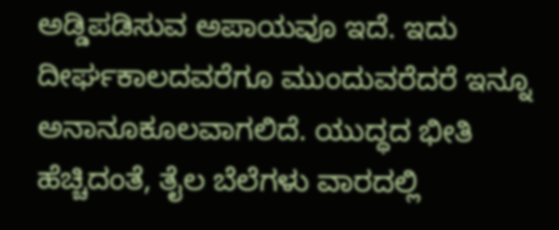ಅಡ್ಡಿಪಡಿಸುವ ಅಪಾಯವೂ ಇದೆ. ಇದು ದೀರ್ಘಕಾಲದವರೆಗೂ ಮುಂದುವರೆದರೆ ಇನ್ನೂ ಅನಾನೂಕೂಲವಾಗಲಿದೆ. ಯುದ್ಧದ ಭೀತಿ ಹೆಚ್ಚಿದಂತೆ, ತೈಲ ಬೆಲೆಗಳು ವಾರದಲ್ಲಿ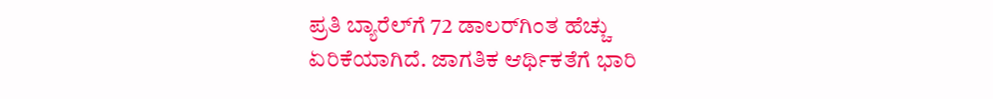ಪ್ರತಿ ಬ್ಯಾರೆಲ್‌ಗೆ 72 ಡಾಲರ್‌ಗಿಂತ ಹೆಚ್ಚು ಏರಿಕೆಯಾಗಿದೆ. ಜಾಗತಿಕ ಆರ್ಥಿಕತೆಗೆ ಭಾರಿ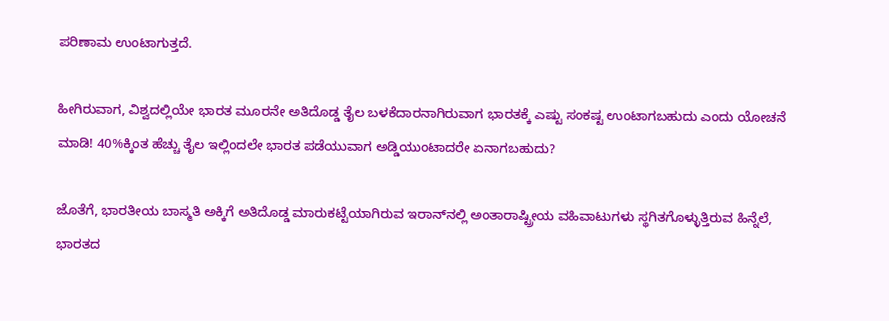ಪರಿಣಾಮ ಉಂಟಾಗುತ್ತದೆ.

ಹೀಗಿರುವಾಗ, ವಿಶ್ವದಲ್ಲಿಯೇ ಭಾರತ ಮೂರನೇ ಅತಿದೊಡ್ಡ ತೈಲ ಬಳಕೆದಾರನಾಗಿರುವಾಗ ಭಾರತಕ್ಕೆ ಎಷ್ಟು ಸಂಕಷ್ಟ ಉಂಟಾಗಬಹುದು ಎಂದು ಯೋಚನೆ ಮಾಡಿ! 40%ಕ್ಕಿಂತ ಹೆಚ್ಚು ತೈಲ ಇಲ್ಲಿಂದಲೇ ಭಾರತ ಪಡೆಯುವಾಗ ಅಡ್ಡಿಯುಂಟಾದರೇ ಏನಾಗಬಹುದು?

ಜೊತೆಗೆ, ಭಾರತೀಯ ಬಾಸ್ಮತಿ ಅಕ್ಕಿಗೆ ಅತಿದೊಡ್ಡ ಮಾರುಕಟ್ಟೆಯಾಗಿರುವ ಇರಾನ್‌ನಲ್ಲಿ ಅಂತಾರಾಷ್ಟ್ರೀಯ ವಹಿವಾಟುಗಳು ಸ್ಥಗಿತಗೊಳ್ಳುತ್ತಿರುವ ಹಿನ್ನೆಲೆ, ಭಾರತದ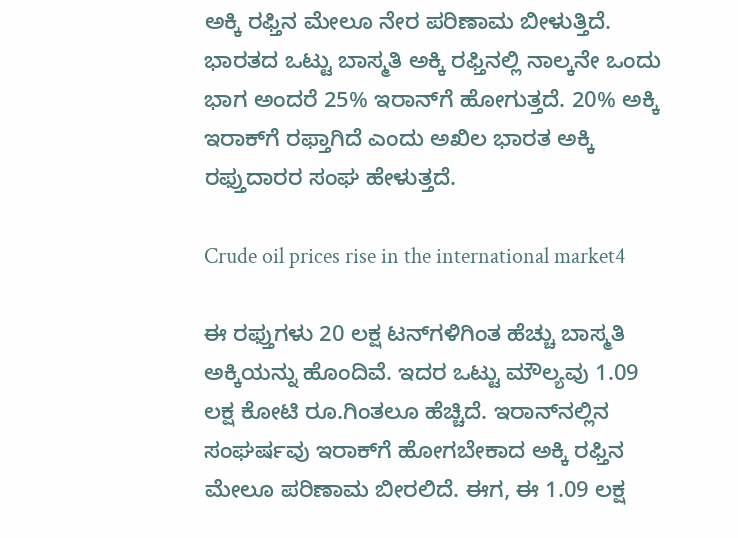ಅಕ್ಕಿ ರಫ್ತಿನ ಮೇಲೂ ನೇರ ಪರಿಣಾಮ ಬೀಳುತ್ತಿದೆ. ಭಾರತದ ಒಟ್ಟು ಬಾಸ್ಮತಿ ಅಕ್ಕಿ ರಫ್ತಿನಲ್ಲಿ ನಾಲ್ಕನೇ ಒಂದು ಭಾಗ ಅಂದರೆ 25% ಇರಾನ್‌ಗೆ ಹೋಗುತ್ತದೆ. 20% ಅಕ್ಕಿ ಇರಾಕ್‌ಗೆ ರಫ್ತಾಗಿದೆ ಎಂದು ಅಖಿಲ ಭಾರತ ಅಕ್ಕಿ ರಫ್ತುದಾರರ ಸಂಘ ಹೇಳುತ್ತದೆ.

Crude oil prices rise in the international market4

ಈ ರಫ್ತುಗಳು 20 ಲಕ್ಷ ಟನ್‌ಗಳಿಗಿಂತ ಹೆಚ್ಚು ಬಾಸ್ಮತಿ ಅಕ್ಕಿಯನ್ನು ಹೊಂದಿವೆ. ಇದರ ಒಟ್ಟು ಮೌಲ್ಯವು 1.09 ಲಕ್ಷ ಕೋಟಿ ರೂ.ಗಿಂತಲೂ ಹೆಚ್ಚಿದೆ. ಇರಾನ್‌ನಲ್ಲಿನ ಸಂಘರ್ಷವು ಇರಾಕ್‌ಗೆ ಹೋಗಬೇಕಾದ ಅಕ್ಕಿ ರಫ್ತಿನ ಮೇಲೂ ಪರಿಣಾಮ ಬೀರಲಿದೆ. ಈಗ, ಈ 1.09 ಲಕ್ಷ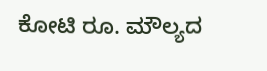ಕೋಟಿ ರೂ. ಮೌಲ್ಯದ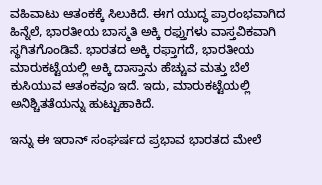ವಹಿವಾಟು ಆತಂಕಕ್ಕೆ ಸಿಲುಕಿದೆ. ಈಗ ಯುದ್ಧ ಪ್ರಾರಂಭವಾಗಿದ ಹಿನ್ನೆಲೆ, ಭಾರತೀಯ ಬಾಸ್ಮತಿ ಅಕ್ಕಿ ರಫ್ತುಗಳು ವಾಸ್ತವಿಕವಾಗಿ ಸ್ಥಗಿತಗೊಂಡಿವೆ. ಭಾರತದ ಅಕ್ಕಿ ರಫ್ತಾಗದೆ, ಭಾರತೀಯ ಮಾರುಕಟ್ಟೆಯಲ್ಲಿ ಅಕ್ಕಿ ದಾಸ್ತಾನು ಹೆಚ್ಚುವ ಮತ್ತು ಬೆಲೆ ಕುಸಿಯುವ ಆತಂಕವೂ ಇದೆ. ಇದು, ಮಾರುಕಟ್ಟೆಯಲ್ಲಿ ಅನಿಶ್ಚಿತತೆಯನ್ನು ಹುಟ್ಟುಹಾಕಿದೆ.

ಇನ್ನು ಈ ಇರಾನ್ ಸಂಘರ್ಷದ ಪ್ರಭಾವ ಭಾರತದ ಮೇಲೆ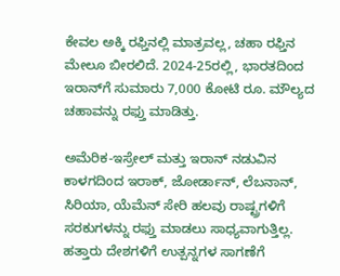ಕೇವಲ ಅಕ್ಕಿ ರಫ್ತಿನಲ್ಲಿ ಮಾತ್ರವಲ್ಲ, ಚಹಾ ರಫ್ತಿನ ಮೇಲೂ ಬೀರಲಿದೆ. 2024-25ರಲ್ಲಿ, ಭಾರತದಿಂದ ಇರಾನ್‌ಗೆ ಸುಮಾರು 7,000 ಕೋಟಿ ರೂ. ಮೌಲ್ಯದ ಚಹಾವನ್ನು ರಫ್ತು ಮಾಡಿತ್ತು.

ಅಮೆರಿಕ-ಇಸ್ರೇಲ್ ಮತ್ತು ಇರಾನ್‌ ನಡುವಿನ ಕಾಳಗದಿಂದ ಇರಾಕ್, ಜೋರ್ಡಾನ್, ಲೆಬನಾನ್, ಸಿರಿಯಾ, ಯೆಮೆನ್ ಸೇರಿ ಹಲವು ರಾಷ್ಟ್ರಗಳಿಗೆ ಸರಕುಗಳನ್ನು ರಫ್ತು ಮಾಡಲು ಸಾಧ್ಯವಾಗುತ್ತಿಲ್ಲ. ಹತ್ತಾರು ದೇಶಗಳಿಗೆ ಉತ್ಪನ್ನಗಳ ಸಾಗಣೆಗೆ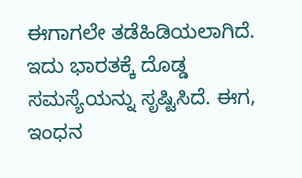ಈಗಾಗಲೇ ತಡೆಹಿಡಿಯಲಾಗಿದೆ. ಇದು ಭಾರತಕ್ಕೆ ದೊಡ್ಡ ಸಮಸ್ಯೆಯನ್ನು ಸೃಷ್ಟಿಸಿದೆ. ಈಗ, ಇಂಧನ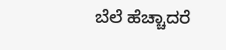ಬೆಲೆ ಹೆಚ್ಚಾದರೆ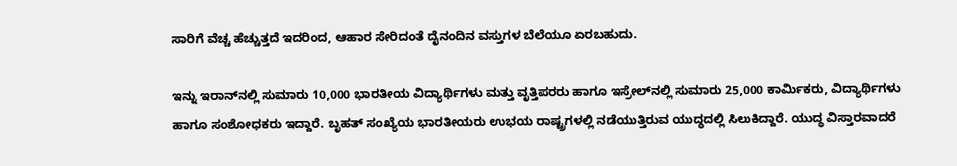ಸಾರಿಗೆ ವೆಚ್ಚ ಹೆಚ್ಚುತ್ತದೆ ಇದರಿಂದ, ಆಹಾರ ಸೇರಿದಂತೆ ದೈನಂದಿನ ವಸ್ತುಗಳ ಬೆಲೆಯೂ ಏರಬಹುದು.

ಇನ್ನು ಇರಾನ್‌ನಲ್ಲಿ ಸುಮಾರು 10,000 ಭಾರತೀಯ ವಿದ್ಯಾರ್ಥಿಗಳು ಮತ್ತು ವೃತ್ತಿಪರರು ಹಾಗೂ ಇಸ್ರೇಲ್‌ನಲ್ಲಿ ಸುಮಾರು 25,000 ಕಾರ್ಮಿಕರು, ವಿದ್ಯಾರ್ಥಿಗಳು ಹಾಗೂ ಸಂಶೋಧಕರು ಇದ್ದಾರೆ. ಬೃಹತ್ ಸಂಖ್ಯೆಯ ಭಾರತೀಯರು ಉಭಯ ರಾಷ್ಟ್ರಗಳಲ್ಲಿ ನಡೆಯುತ್ತಿರುವ ಯುದ್ಧದಲ್ಲಿ ಸಿಲುಕಿದ್ದಾರೆ. ಯುದ್ಧ ವಿಸ್ತಾರವಾದರೆ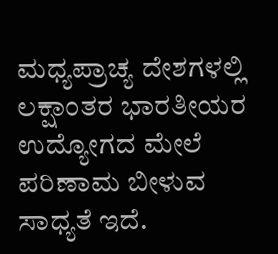ಮಧ್ಯಪ್ರಾಚ್ಯ ದೇಶಗಳಲ್ಲಿ ಲಕ್ಷಾಂತರ ಭಾರತೀಯರ ಉದ್ಯೋಗದ ಮೇಲೆ ಪರಿಣಾಮ ಬೀಳುವ ಸಾಧ್ಯತೆ ಇದೆ.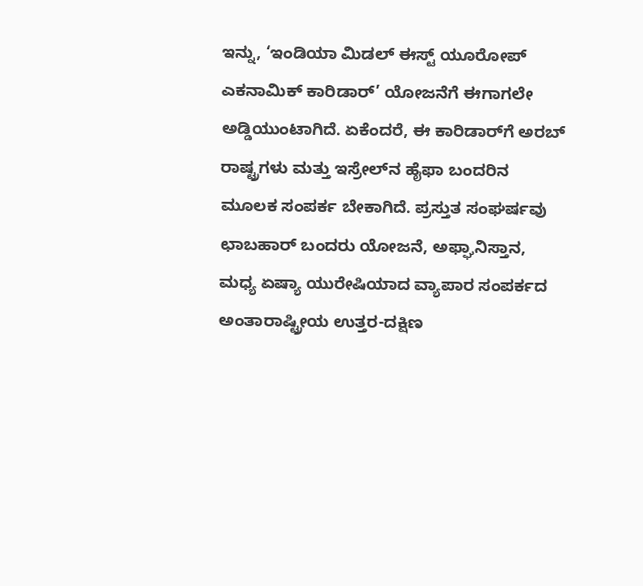ಇನ್ನು, ‘ಇಂಡಿಯಾ ಮಿಡಲ್ ಈಸ್ಟ್ ಯೂರೋಪ್ ಎಕನಾಮಿಕ್ ಕಾರಿಡಾರ್’ ಯೋಜನೆಗೆ ಈಗಾಗಲೇ ಅಡ್ಡಿಯುಂಟಾಗಿದೆ. ಏಕೆಂದರೆ, ಈ ಕಾರಿಡಾರ್‌ಗೆ ಅರಬ್ ರಾಷ್ಟ್ರಗಳು ಮತ್ತು ಇಸ್ರೇಲ್‌ನ ಹೈಫಾ ಬಂದರಿನ ಮೂಲಕ ಸಂಪರ್ಕ ಬೇಕಾಗಿದೆ. ಪ್ರಸ್ತುತ ಸಂಘರ್ಷವು ಛಾಬಹಾರ್ ಬಂದರು ಯೋಜನೆ, ಅಫ್ಘಾನಿಸ್ತಾನ, ಮಧ್ಯ ಏಷ್ಯಾ ಯುರೇಷಿಯಾದ ವ್ಯಾಪಾರ ಸಂಪರ್ಕದ ಅಂತಾರಾಷ್ಟ್ರೀಯ ಉತ್ತರ-ದಕ್ಷಿಣ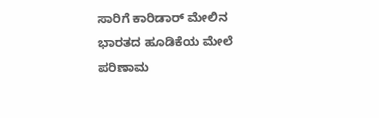ಸಾರಿಗೆ ಕಾರಿಡಾರ್ ಮೇಲಿನ ಭಾರತದ ಹೂಡಿಕೆಯ ಮೇಲೆ ಪರಿಣಾಮ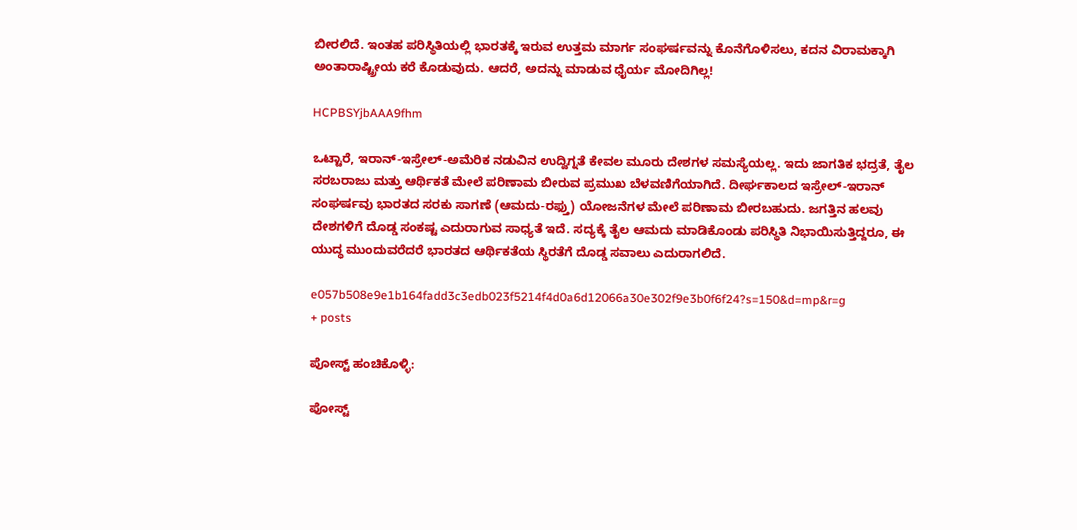ಬೀರಲಿದೆ. ಇಂತಹ ಪರಿಸ್ಥಿತಿಯಲ್ಲಿ ಭಾರತಕ್ಕೆ ಇರುವ ಉತ್ತಮ ಮಾರ್ಗ ಸಂಘರ್ಷವನ್ನು ಕೊನೆಗೊಳಿಸಲು, ಕದನ ವಿರಾಮಕ್ಕಾಗಿ ಅಂತಾರಾಷ್ಟ್ರೀಯ ಕರೆ ಕೊಡುವುದು. ಆದರೆ, ಅದನ್ನು ಮಾಡುವ ಧೈರ್ಯ ಮೋದಿಗಿಲ್ಲ!

HCPBSYjbAAA9fhm

ಒಟ್ಟಾರೆ, ಇರಾನ್-ಇಸ್ರೇಲ್-ಅಮೆರಿಕ ನಡುವಿನ ಉದ್ವಿಗ್ನತೆ ಕೇವಲ ಮೂರು ದೇಶಗಳ ಸಮಸ್ಯೆಯಲ್ಲ. ಇದು ಜಾಗತಿಕ ಭದ್ರತೆ, ತೈಲ ಸರಬರಾಜು ಮತ್ತು ಆರ್ಥಿಕತೆ ಮೇಲೆ ಪರಿಣಾಮ ಬೀರುವ ಪ್ರಮುಖ ಬೆಳವಣಿಗೆಯಾಗಿದೆ. ದೀರ್ಘಕಾಲದ ಇಸ್ರೇಲ್-ಇರಾನ್ ಸಂಘರ್ಷವು ಭಾರತದ ಸರಕು ಸಾಗಣೆ (ಆಮದು-ರಫ್ತು) ಯೋಜನೆಗಳ ಮೇಲೆ ಪರಿಣಾಮ ಬೀರಬಹುದು. ಜಗತ್ತಿನ ಹಲವು ದೇಶಗಳಿಗೆ ದೊಡ್ಡ ಸಂಕಷ್ಟ ಎದುರಾಗುವ ಸಾಧ್ಯತೆ ಇದೆ. ಸದ್ಯಕ್ಕೆ ತೈಲ ಆಮದು ಮಾಡಿಕೊಂಡು ಪರಿಸ್ಥಿತಿ ನಿಭಾಯಿಸುತ್ತಿದ್ದರೂ, ಈ ಯುದ್ಧ ಮುಂದುವರೆದರೆ ಭಾರತದ ಆರ್ಥಿಕತೆಯ ಸ್ಥಿರತೆಗೆ ದೊಡ್ಡ ಸವಾಲು ಎದುರಾಗಲಿದೆ.

e057b508e9e1b164fadd3c3edb023f5214f4d0a6d12066a30e302f9e3b0f6f24?s=150&d=mp&r=g
+ posts

ಪೋಸ್ಟ್ ಹಂಚಿಕೊಳ್ಳಿ:

ಪೋಸ್ಟ್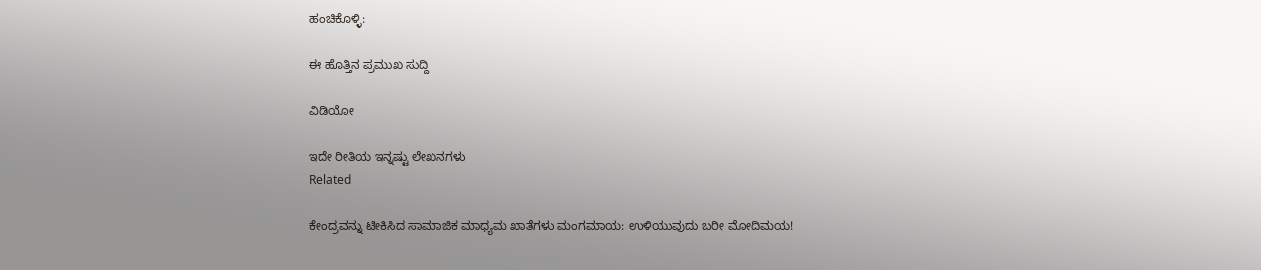ಹಂಚಿಕೊಳ್ಳಿ:

ಈ ಹೊತ್ತಿನ ಪ್ರಮುಖ ಸುದ್ದಿ

ವಿಡಿಯೋ

ಇದೇ ರೀತಿಯ ಇನ್ನಷ್ಟು ಲೇಖನಗಳು
Related

ಕೇಂದ್ರವನ್ನು ಟೀಕಿಸಿದ ಸಾಮಾಜಿಕ ಮಾಧ್ಯಮ ಖಾತೆಗಳು ಮಂಗಮಾಯ: ಉಳಿಯುವುದು ಬರೀ ಮೋದಿಮಯ!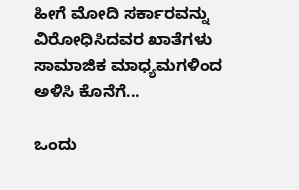ಹೀಗೆ ಮೋದಿ ಸರ್ಕಾರವನ್ನು ವಿರೋಧಿಸಿದವರ ಖಾತೆಗಳು ಸಾಮಾಜಿಕ ಮಾಧ್ಯಮಗಳಿಂದ ಅಳಿಸಿ ಕೊನೆಗೆ...

ಒಂದು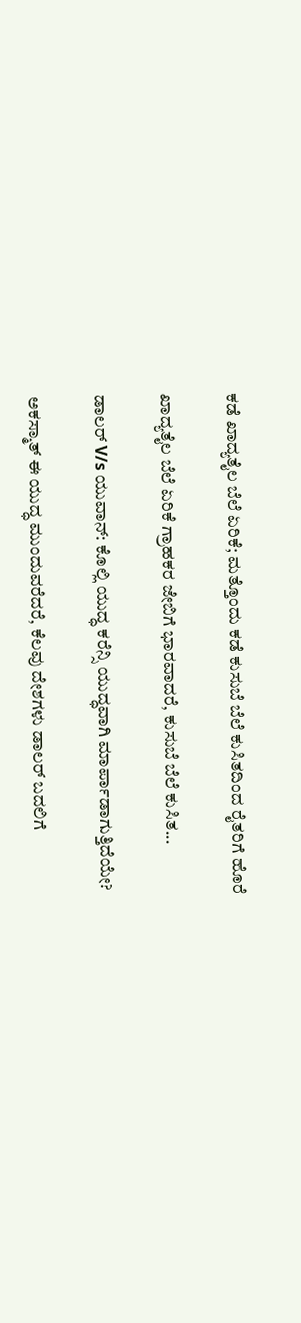ಕಡೆ ಖಾದ್ಯತೈಲ ಬೆಲೆ ಏರಿಕೆ; ಮತ್ತೊಂದು ಕಡೆ ಕುಸುಬೆ ಬೆಲೆ ಕುಸಿತದಿಂದ ರೈತರಿಗೆ ಹೊರೆ

ಖಾದ್ಯತೈಲ ಬೆಲೆ ಏರಿಕೆ ಗ್ರಾಹಕರ ಜೇಬಿಗೆ ಭಾರವಾದರೆ, ಕುಸುಬೆ ಬೆಲೆ ಕುಸಿತ...

ಡಾಲರ್ V/s ಯುವಾನ್: ಕೊಲ್ಲಿ ಯುದ್ಧ ಕರೆನ್ಸಿ ಯುದ್ಧವಾಗಿ ಮಾರ್ಪಾಡಾಗುತ್ತಿದೆಯೇ?

ಅಕಸ್ಮಾತ್ ಈ ಯುದ್ಧ ಮುಂದುವರೆದರೆ, ಕೆಲವು ದೇಶಗಳು ಡಾಲರ್ ಬದಲಿಗೆ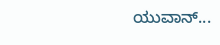ಯುವಾನ್...